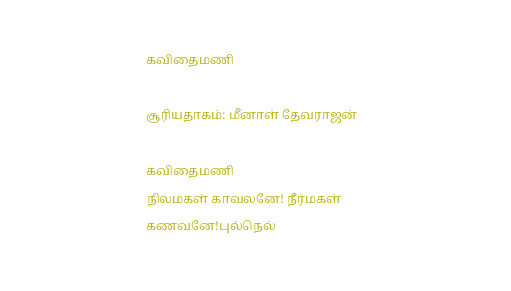கவிதைமணி

சூரியதாகம்: மீனாள் தேவராஜன்

கவிதைமணி
நிலமகள் காவலனே! நீர்மகள் கணவனே!புல்நெல்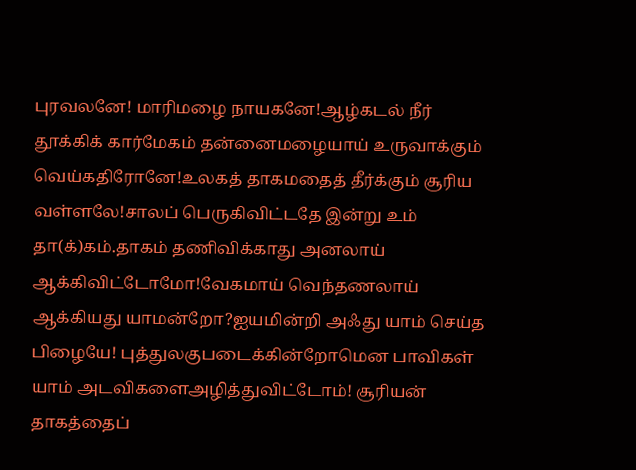புரவலனே! மாரிமழை நாயகனே!ஆழ்கடல் நீர் தூக்கிக் கார்மேகம் தன்னைமழையாய் உருவாக்கும் வெய்கதிரோனே!உலகத் தாகமதைத் தீர்க்கும் சூரிய வள்ளலே!சாலப் பெருகிவிட்டதே இன்று உம் தா(க்)கம்.தாகம் தணிவிக்காது அனலாய் ஆக்கிவிட்டோமோ!வேகமாய் வெந்தணலாய் ஆக்கியது யாமன்றோ?ஐயமின்றி அஃது யாம் செய்த பிழையே! புத்துலகுபடைக்கின்றோமென பாவிகள் யாம் அடவிகளைஅழித்துவிட்டோம்! சூரியன் தாகத்தைப்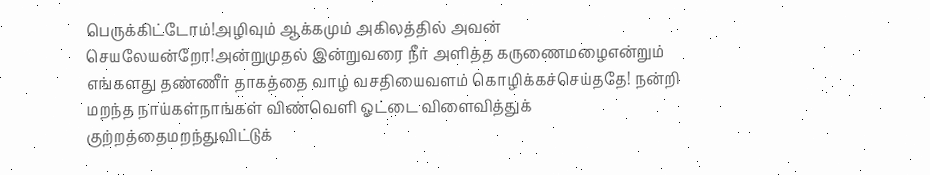பெருக்கிட்டோம்!அழிவும் ஆக்கமும் அகிலத்தில் அவன் செயலேயன்றோ!அன்றுமுதல் இன்றுவரை நீர் அளித்த கருணைமழைஎன்றும் எங்களது தண்ணீர் தாகத்தை வாழ் வசதியைவளம் கொழிக்கச்செய்ததே! நன்றி மறந்த நாய்கள்நாங்கள் விண்வெளி ஓட்டை விளைவித்துக் குற்றத்தைமறந்துவிட்டுக்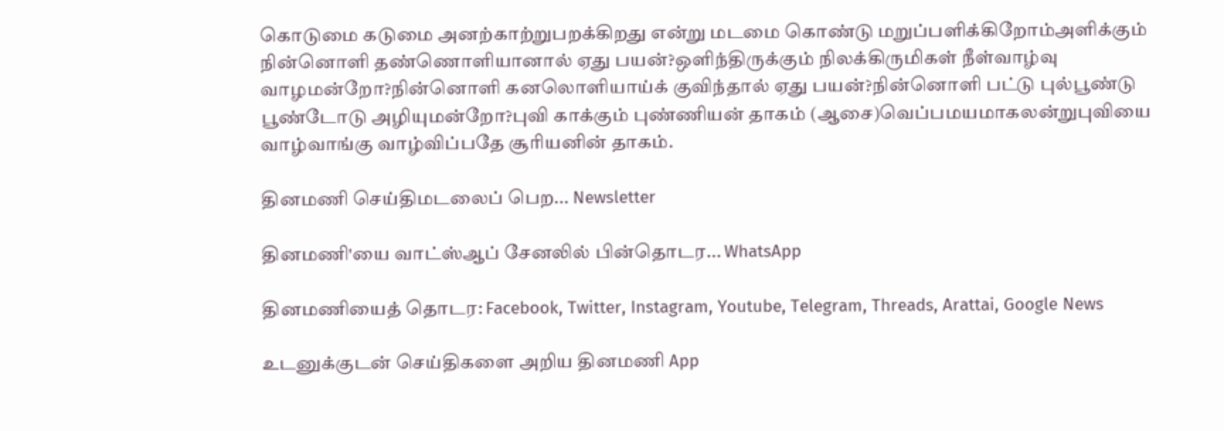கொடுமை கடுமை அனற்காற்றுபறக்கிறது என்று மடமை கொண்டு மறுப்பளிக்கிறோம்அளிக்கும் நின்னொளி தண்ணொளியானால் ஏது பயன்?ஒளிந்திருக்கும் நிலக்கிருமிகள் நீள்வாழ்வு வாழமன்றோ?நின்னொளி கனலொளியாய்க் குவிந்தால் ஏது பயன்?நின்னொளி பட்டு புல்பூண்டு பூண்டோடு அழியுமன்றோ?புவி காக்கும் புண்ணியன் தாகம் (ஆசை)வெப்பமயமாகலன்றுபுவியை வாழ்வாங்கு வாழ்விப்பதே சூரியனின் தாகம்.

தினமணி செய்திமடலைப் பெற... Newsletter

தினமணி'யை வாட்ஸ்ஆப் சேனலில் பின்தொடர... WhatsApp

தினமணியைத் தொடர: Facebook, Twitter, Instagram, Youtube, Telegram, Threads, Arattai, Google News

உடனுக்குடன் செய்திகளை அறிய தினமணி App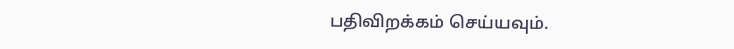பதிவிறக்கம் செய்யவும்.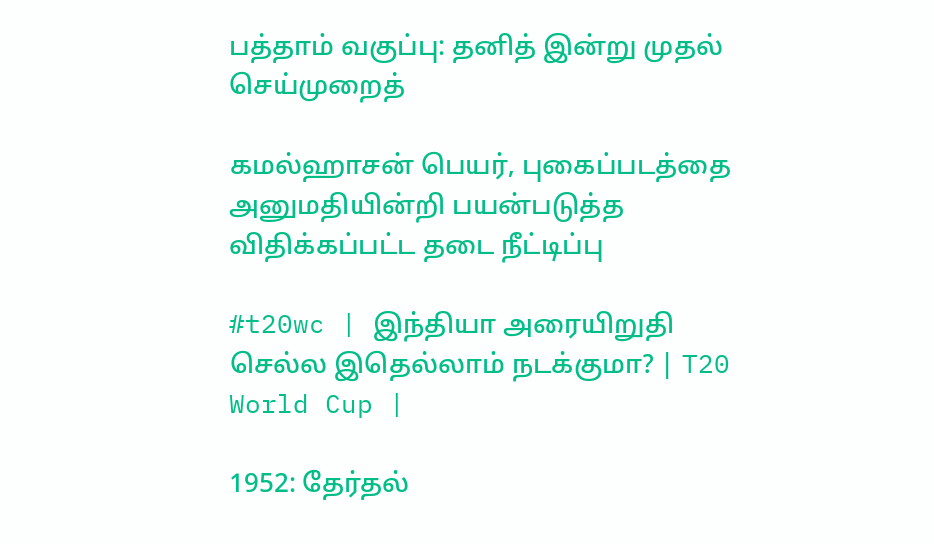பத்தாம் வகுப்பு: தனித் இன்று முதல் செய்முறைத்

கமல்ஹாசன் பெயர், புகைப்படத்தை அனுமதியின்றி பயன்படுத்த விதிக்கப்பட்ட தடை நீட்டிப்பு

#t20wc | இந்தியா அரையிறுதி செல்ல இதெல்லாம் நடக்குமா? | T20 World Cup |

1952: தேர்தல்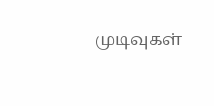முடிவுகள்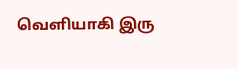வெளியாகி இரு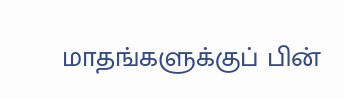மாதங்களுக்குப் பின்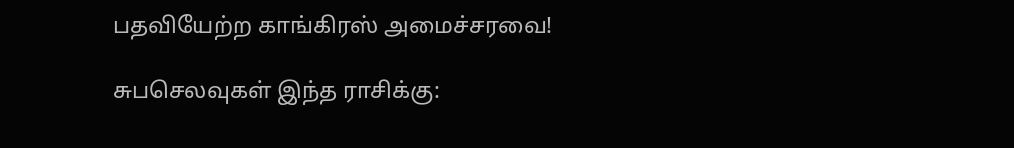பதவியேற்ற காங்கிரஸ் அமைச்சரவை!

சுபசெலவுகள் இந்த ராசிக்கு: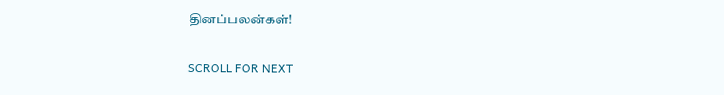தினப்பலன்கள்!

SCROLL FOR NEXT